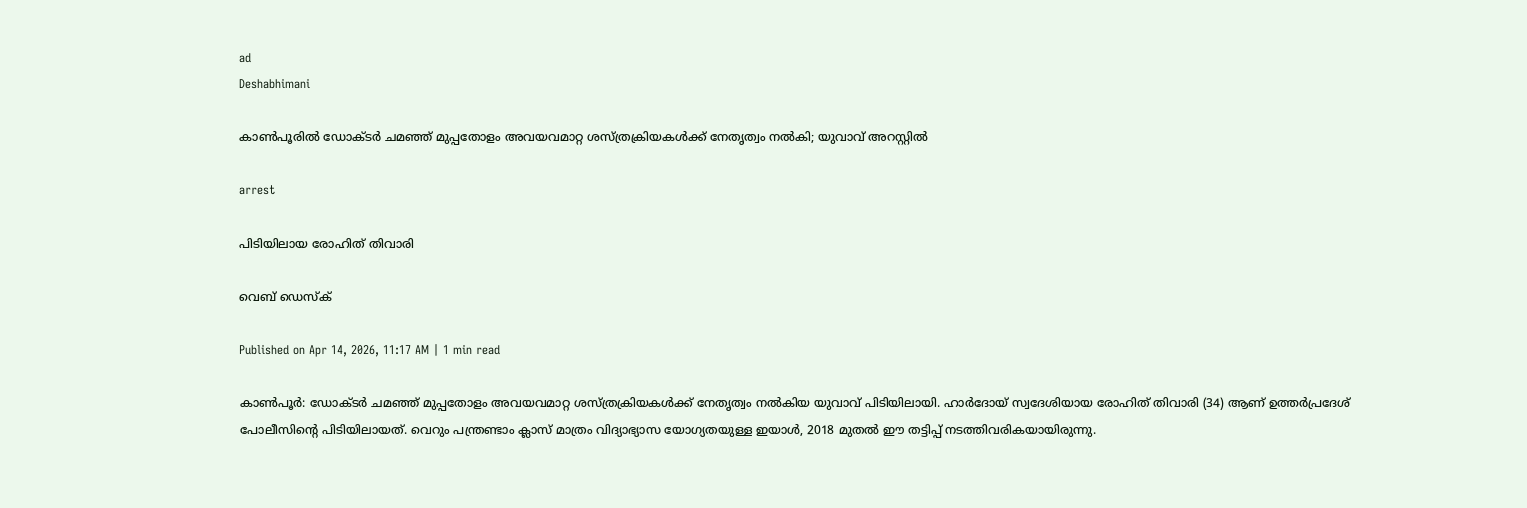ad
Deshabhimani

കാൺപൂരിൽ ഡോക്ടർ ചമഞ്ഞ് മുപ്പതോളം അവയവമാറ്റ ശസ്ത്രക്രിയകൾക്ക് നേതൃത്വം നൽകി; യുവാവ് അറസ്റ്റിൽ

arrest

പിടിയിലായ രോഹിത് തിവാരി

വെബ് ഡെസ്ക്

Published on Apr 14, 2026, 11:17 AM | 1 min read

കാൺപൂർ: ഡോക്ടർ ചമഞ്ഞ് മുപ്പതോളം അവയവമാറ്റ ശസ്ത്രക്രിയകൾക്ക് നേതൃത്വം നൽകിയ യുവാവ് പിടിയിലായി. ഹാർദോയ് സ്വദേശിയായ രോഹിത് തിവാരി (34) ആണ് ഉത്തർപ്രദേശ് പോലീസിന്റെ പിടിയിലായത്. വെറും പന്ത്രണ്ടാം ക്ലാസ് മാത്രം വിദ്യാഭ്യാസ യോഗ്യതയുള്ള ഇയാൾ, 2018 മുതൽ ഈ തട്ടിപ്പ് നടത്തിവരികയായിരുന്നു.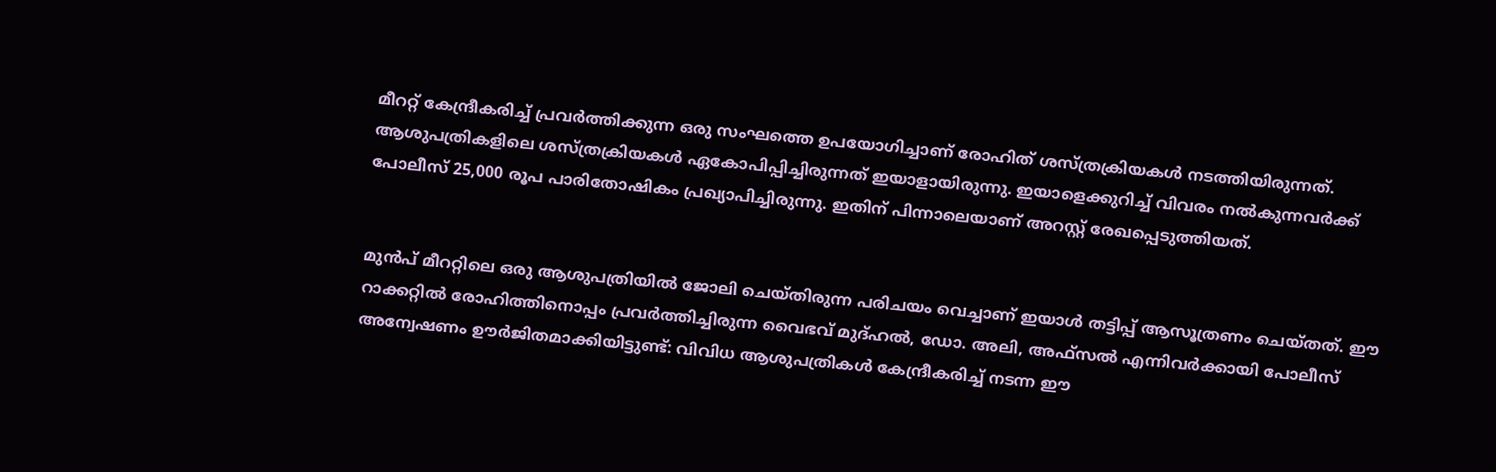മീററ്റ് കേന്ദ്രീകരിച്ച് പ്രവർത്തിക്കുന്ന ഒരു സംഘത്തെ ഉപയോഗിച്ചാണ് രോഹിത് ശസ്ത്രക്രിയകൾ നടത്തിയിരുന്നത്. ആശുപത്രികളിലെ ശസ്ത്രക്രിയകൾ ഏകോപിപ്പിച്ചിരുന്നത് ഇയാളായിരുന്നു. ഇയാളെക്കുറിച്ച് വിവരം നൽകുന്നവർക്ക് പോലീസ് 25,000 രൂപ പാരിതോഷികം പ്രഖ്യാപിച്ചിരുന്നു. ഇതിന് പിന്നാലെയാണ് അറസ്റ്റ് രേഖപ്പെടുത്തിയത്.


മുൻപ് മീററ്റിലെ ഒരു ആശുപത്രിയിൽ ജോലി ചെയ്തിരുന്ന പരിചയം വെച്ചാണ് ഇയാൾ തട്ടിപ്പ് ആസൂത്രണം ചെയ്തത്. ഈ റാക്കറ്റിൽ രോഹിത്തിനൊപ്പം പ്രവർത്തിച്ചിരുന്ന വൈഭവ് മുദ്ഹൽ, ഡോ. അലി, അഫ്സൽ എന്നിവർക്കായി പോലീസ് അന്വേഷണം ഊർജിതമാക്കിയിട്ടുണ്ട്: വിവിധ ആശുപത്രികൾ കേന്ദ്രീകരിച്ച് നടന്ന ഈ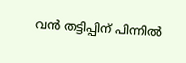വൻ തട്ടിപ്പിന് പിന്നിൽ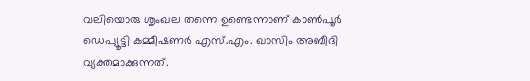വലിയൊരു ശൃംഖല തന്നെ ഉണ്ടെന്നാണ് കാൺപൂർ ഡെപ്യൂട്ടി കമ്മീഷണർ എസ്.എം. ഖാസിം അബീദി വ്യക്തമാക്കുന്നത്.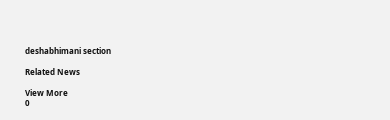deshabhimani section

Related News

View More
0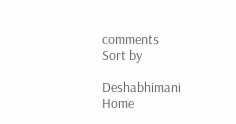comments
Sort by

Deshabhimani
Home